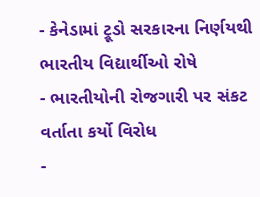- કેનેડામાં ટ્રૂડો સરકારના નિર્ણયથી ભારતીય વિદ્યાર્થીઓ રોષે
- ભારતીયોની રોજગારી પર સંકટ વર્તાતા કર્યો વિરોધ
-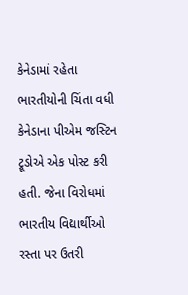કેનેડામાં રહેતા ભારતીયોની ચિંતા વધી
કેનેડાના પીએમ જસ્ટિન ટ્રૂડોએ એક પોસ્ટ કરી હતી. જેના વિરોધમાં ભારતીય વિદ્યાર્થીઓ રસ્તા પર ઉતરી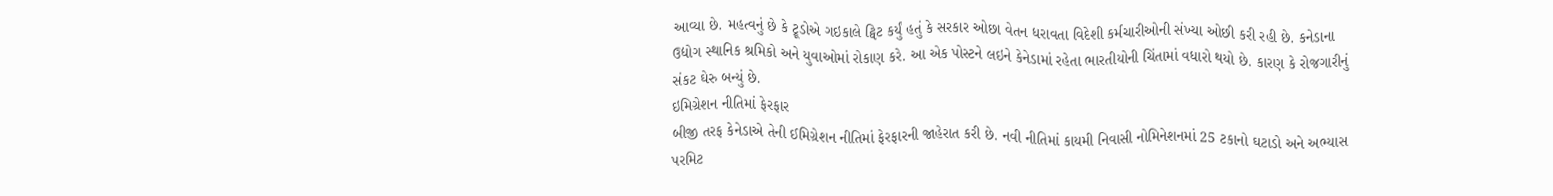આવ્યા છે. મહત્વનું છે કે ટ્રૂડોએ ગઇકાલે ટ્વિટ કર્યું હતું કે સરકાર ઓછા વેતન ધરાવતા વિદેશી કર્મચારીઓની સંખ્યા ઓછી કરી રહી છે. કનેડાના ઉદ્યોગ સ્થાનિક શ્રમિકો અને યુવાઓમાં રોકાણ કરે. આ એક પોસ્ટને લઇને કેનેડામાં રહેતા ભારતીયોની ચિંતામાં વધારો થયો છે. કારણ કે રોજગારીનું સંકટ ઘેરુ બન્યું છે.
ઇમિગ્રેશન નીતિમાં ફેરફાર
બીજી તરફ કેનેડાએ તેની ઈમિગ્રેશન નીતિમાં ફેરફારની જાહેરાત કરી છે. નવી નીતિમાં કાયમી નિવાસી નોમિનેશનમાં 25 ટકાનો ઘટાડો અને અભ્યાસ પરમિટ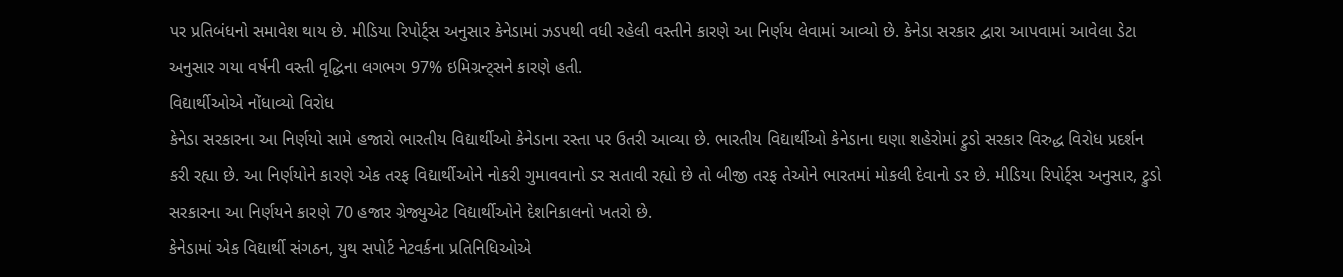પર પ્રતિબંધનો સમાવેશ થાય છે. મીડિયા રિપોર્ટ્સ અનુસાર કેનેડામાં ઝડપથી વધી રહેલી વસ્તીને કારણે આ નિર્ણય લેવામાં આવ્યો છે. કેનેડા સરકાર દ્વારા આપવામાં આવેલા ડેટા અનુસાર ગયા વર્ષની વસ્તી વૃદ્ધિના લગભગ 97% ઇમિગ્રન્ટ્સને કારણે હતી.
વિદ્યાર્થીઓએ નોંધાવ્યો વિરોધ
કેનેડા સરકારના આ નિર્ણયો સામે હજારો ભારતીય વિદ્યાર્થીઓ કેનેડાના રસ્તા પર ઉતરી આવ્યા છે. ભારતીય વિદ્યાર્થીઓ કેનેડાના ઘણા શહેરોમાં ટ્રુડો સરકાર વિરુદ્ધ વિરોધ પ્રદર્શન કરી રહ્યા છે. આ નિર્ણયોને કારણે એક તરફ વિદ્યાર્થીઓને નોકરી ગુમાવવાનો ડર સતાવી રહ્યો છે તો બીજી તરફ તેઓને ભારતમાં મોકલી દેવાનો ડર છે. મીડિયા રિપોર્ટ્સ અનુસાર, ટ્રુડો સરકારના આ નિર્ણયને કારણે 70 હજાર ગ્રેજ્યુએટ વિદ્યાર્થીઓને દેશનિકાલનો ખતરો છે.
કેનેડામાં એક વિદ્યાર્થી સંગઠન, યુથ સપોર્ટ નેટવર્કના પ્રતિનિધિઓએ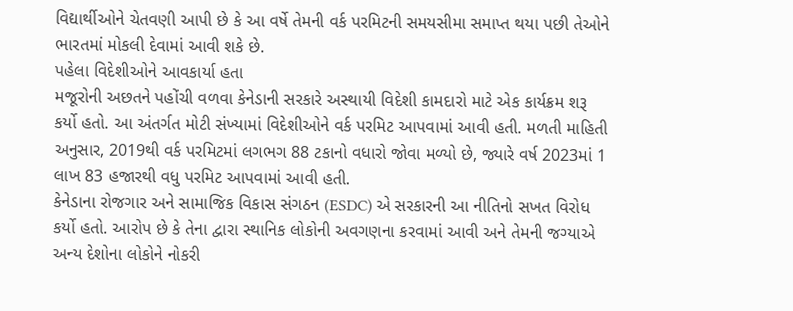વિદ્યાર્થીઓને ચેતવણી આપી છે કે આ વર્ષે તેમની વર્ક પરમિટની સમયસીમા સમાપ્ત થયા પછી તેઓને ભારતમાં મોકલી દેવામાં આવી શકે છે.
પહેલા વિદેશીઓને આવકાર્યા હતા
મજૂરોની અછતને પહોંચી વળવા કેનેડાની સરકારે અસ્થાયી વિદેશી કામદારો માટે એક કાર્યક્રમ શરૂ કર્યો હતો. આ અંતર્ગત મોટી સંખ્યામાં વિદેશીઓને વર્ક પરમિટ આપવામાં આવી હતી. મળતી માહિતી અનુસાર, 2019થી વર્ક પરમિટમાં લગભગ 88 ટકાનો વધારો જોવા મળ્યો છે, જ્યારે વર્ષ 2023માં 1 લાખ 83 હજારથી વધુ પરમિટ આપવામાં આવી હતી.
કેનેડાના રોજગાર અને સામાજિક વિકાસ સંગઠન (ESDC) એ સરકારની આ નીતિનો સખત વિરોધ કર્યો હતો. આરોપ છે કે તેના દ્વારા સ્થાનિક લોકોની અવગણના કરવામાં આવી અને તેમની જગ્યાએ અન્ય દેશોના લોકોને નોકરી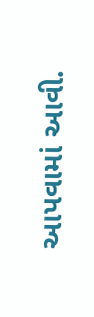આપવામાં આવી.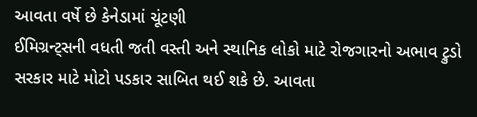આવતા વર્ષે છે કેનેડામાં ચૂંટણી
ઈમિગ્રન્ટ્સની વધતી જતી વસ્તી અને સ્થાનિક લોકો માટે રોજગારનો અભાવ ટ્રુડો સરકાર માટે મોટો પડકાર સાબિત થઈ શકે છે. આવતા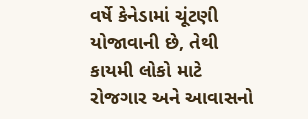વર્ષે કેનેડામાં ચૂંટણી યોજાવાની છે, તેથી કાયમી લોકો માટે રોજગાર અને આવાસનો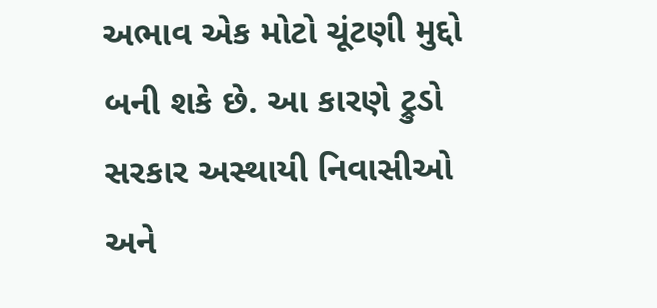અભાવ એક મોટો ચૂંટણી મુદ્દો બની શકે છે. આ કારણે ટ્રુડો સરકાર અસ્થાયી નિવાસીઓ અને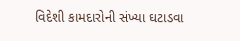વિદેશી કામદારોની સંખ્યા ઘટાડવા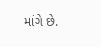માંગે છે.